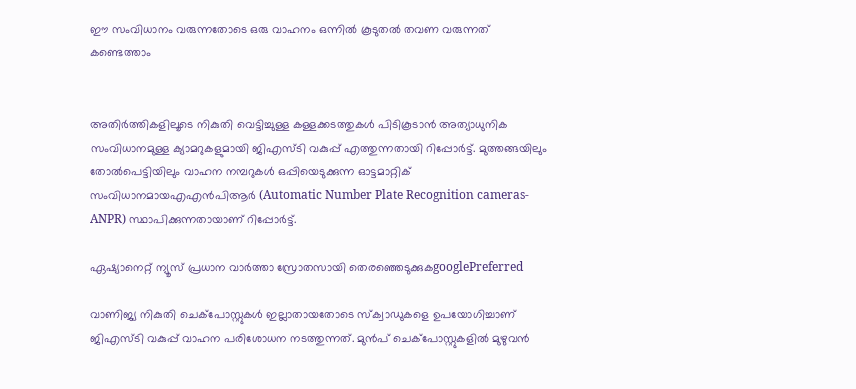ഈ സംവിധാനം വരുന്നതോടെ ഒരു വാഹനം ഒന്നിൽ കൂടുതൽ തവണ വരുന്നത് കണ്ടെത്താം


അതിര്‍ത്തികളിലൂടെ നികുതി വെട്ടിച്ചുള്ള കള്ളക്കടത്തുകൾ പിടികൂടാൻ അത്യാധുനിക സംവിധാനമുള്ള ക്യാമറുകളുമായി ജിഎസ്‍ടി വകുപ്പ് എത്തുന്നതായി റിപ്പോര്‍ട്ട്. മുത്തങ്ങയിലും തോൽപെട്ടിയിലും വാഹന നമ്പറുകൾ ഒപ്പിയെടുക്കുന്ന ഓട്ടമാറ്റിക് സംവിധാനമായഎഎ‍ൻപിആർ (Automatic Number Plate Recognition cameras- ANPR) സ്ഥാപിക്കുന്നതായാണ് റിപ്പോര്‍ട്ട്.

ഏഷ്യാനെറ്റ് ന്യൂസ് പ്രധാന വാർത്താ സ്രോതസായി തെരഞ്ഞെടുക്കുകgooglePreferred

വാണിജ്യ നികുതി ചെക്പോസ്റ്റുകൾ ഇല്ലാതായതോടെ സ്ക്വാഡുകളെ ഉപയോഗിച്ചാണ് ജിഎസ്ടി വകുപ്പ് വാഹന പരിശോധന നടത്തുന്നത്. മുൻപ് ചെക്പോസ്റ്റുകളിൽ മുഴുവൻ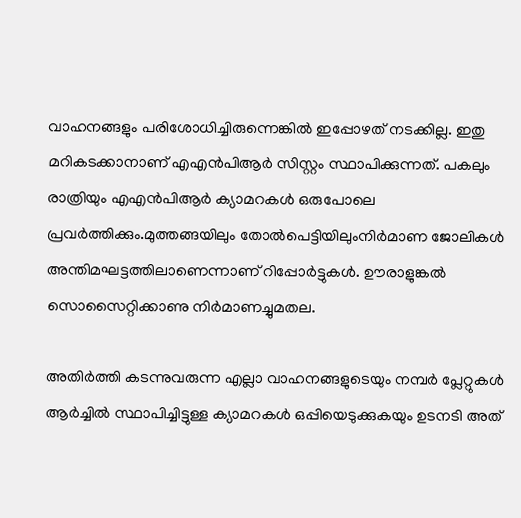വാഹനങ്ങളും പരിശോധിച്ചിരുന്നെങ്കില്‍ ഇപ്പോഴത് നടക്കില്ല. ഇതു മറികടക്കാനാണ് എഎൻപിആർ സിസ്റ്റം സ്ഥാപിക്കുന്നത്. പകലും രാത്രിയും എഎന്‍പിആര്‍ ക്യാമറകള്‍ ഒരുപോലെ പ്രവര്‍ത്തിക്കും.മുത്തങ്ങയിലും തോൽപെട്ടിയിലുംനിർമാണ ജോലികൾ അന്തിമഘട്ടത്തിലാണെന്നാണ് റിപ്പോര്‍ട്ടുകള്‍. ഊരാളുങ്കൽ സൊസൈറ്റിക്കാണു നിര്‍മാണച്ചുമതല.

അതിർത്തി കടന്നുവരുന്ന എല്ലാ വാഹനങ്ങളുടെയും നമ്പർ പ്ലേറ്റുകൾ ആർച്ചിൽ സ്ഥാപിച്ചിട്ടുള്ള ക്യാമറകൾ ഒപ്പിയെടുക്കുകയും ഉടനടി അത്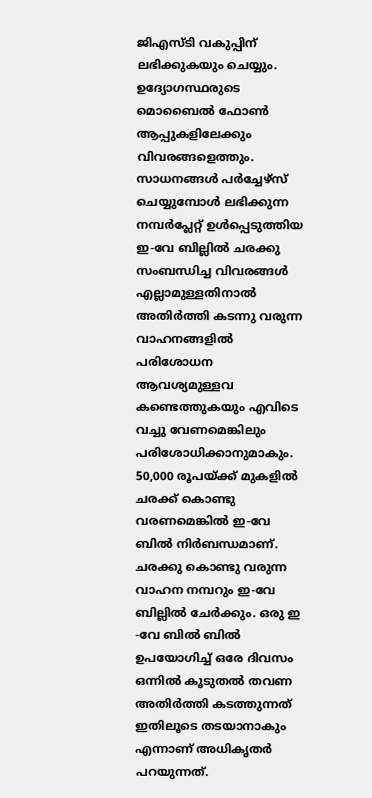ജിഎസ്ടി വകുപ്പിന് ലഭിക്കുകയും ചെയ്യും. ഉദ്യോഗസ്ഥരുടെ മൊബൈല്‍ ഫോണ്‍ ആപ്പുകളിലേക്കും വിവരങ്ങളെത്തും. സാധനങ്ങള്‍ പര്‍ച്ചേഴ്സ് ചെയ്യുമ്പോള്‍ ലഭിക്കുന്ന നമ്പര്‍പ്ലേറ്റ് ഉള്‍പ്പെടുത്തിയ ഇ-വേ ബില്ലില്‍ ചരക്കു സംബന്ധിച്ച വിവരങ്ങള്‍ എല്ലാമുള്ളതിനാല്‍ അതിര്‍ത്തി കടന്നു വരുന്ന വാഹനങ്ങളില്‍ പരിശോധന ആവശ്യമുള്ളവ കണ്ടെത്തുകയും എവിടെ വച്ചു വേണമെങ്കിലും പരിശോധിക്കാനുമാകും. 50,000 രൂപയ്ക്ക് മുകളിൽ ചരക്ക് കൊണ്ടു വരണമെങ്കിൽ ഇ-വേ ബിൽ നിർബന്ധമാണ്. ചരക്കു കൊണ്ടു വരുന്ന വാഹന നമ്പറും ഇ-വേ ബില്ലിൽ ചേർക്കും. ഒരു ഇ -വേ ബിൽ ബിൽ ഉപയോഗിച്ച് ഒരേ ദിവസം ഒന്നിൽ കൂടുതൽ തവണ അതിർത്തി കടത്തുന്നത് ഇതിലൂടെ തടയാനാകും എന്നാണ് അധികൃതര്‍ പറയുന്നത്.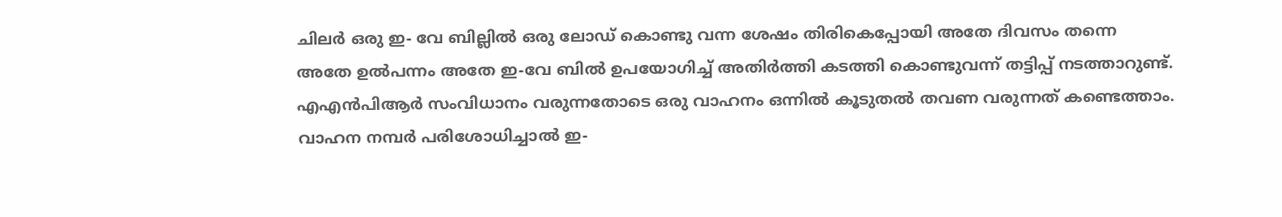ചിലർ ഒരു ഇ- വേ ബില്ലിൽ ഒരു ലോഡ് കൊണ്ടു വന്ന ശേഷം തിരികെപ്പോയി അതേ ദിവസം തന്നെ അതേ ഉൽപന്നം അതേ ഇ-വേ ബിൽ ഉപയോഗിച്ച് അതിർത്തി കടത്തി കൊണ്ടുവന്ന് തട്ടിപ്പ് നടത്താറുണ്ട്. എഎൻപിആർ സംവിധാനം വരുന്നതോടെ ഒരു വാഹനം ഒന്നിൽ കൂടുതൽ തവണ വരുന്നത് കണ്ടെത്താം. വാഹന നമ്പർ പരിശോധിച്ചാൽ ഇ-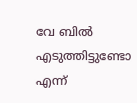വേ ബിൽ എടുത്തിട്ടുണ്ടോ എന്ന്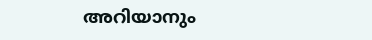അറിയാനും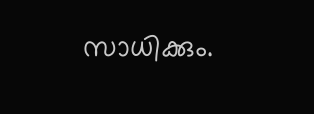സാധിക്കും.